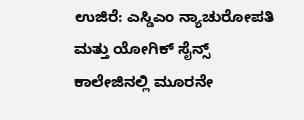ಉಜಿರೆ: ಎಸ್ಡಿಎಂ ನ್ಯಾಚುರೋಪತಿ ಮತ್ತು ಯೋಗಿಕ್ ಸೈನ್ಸ್ ಕಾಲೇಜಿನಲ್ಲಿ ಮೂರನೇ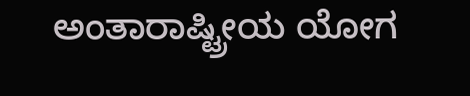ಅಂತಾರಾಷ್ಟ್ರೀಯ ಯೋಗ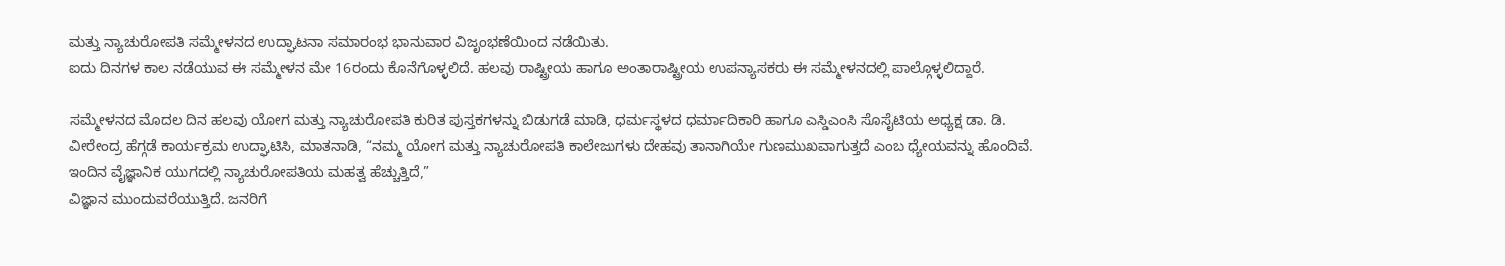ಮತ್ತು ನ್ಯಾಚುರೋಪತಿ ಸಮ್ಮೇಳನದ ಉದ್ಘಾಟನಾ ಸಮಾರಂಭ ಭಾನುವಾರ ವಿಜೃಂಭಣೆಯಿಂದ ನಡೆಯಿತು.
ಐದು ದಿನಗಳ ಕಾಲ ನಡೆಯುವ ಈ ಸಮ್ಮೇಳನ ಮೇ 16ರಂದು ಕೊನೆಗೊಳ್ಳಲಿದೆ. ಹಲವು ರಾಷ್ಟ್ರೀಯ ಹಾಗೂ ಅಂತಾರಾಷ್ಟ್ರೀಯ ಉಪನ್ಯಾಸಕರು ಈ ಸಮ್ಮೇಳನದಲ್ಲಿ ಪಾಲ್ಗೊಳ್ಳಲಿದ್ದಾರೆ.

ಸಮ್ಮೇಳನದ ಮೊದಲ ದಿನ ಹಲವು ಯೋಗ ಮತ್ತು ನ್ಯಾಚುರೋಪತಿ ಕುರಿತ ಪುಸ್ತಕಗಳನ್ನು ಬಿಡುಗಡೆ ಮಾಡಿ, ಧರ್ಮಸ್ಥಳದ ಧರ್ಮಾದಿಕಾರಿ ಹಾಗೂ ಎಸ್ಡಿಎಂಸಿ ಸೊಸೈಟಿಯ ಅಧ್ಯಕ್ಷ ಡಾ. ಡಿ. ವೀರೇಂದ್ರ ಹೆಗ್ಗಡೆ ಕಾರ್ಯಕ್ರಮ ಉದ್ಘಾಟಿಸಿ, ಮಾತನಾಡಿ, “ನಮ್ಮ ಯೋಗ ಮತ್ತು ನ್ಯಾಚುರೋಪತಿ ಕಾಲೇಜುಗಳು ದೇಹವು ತಾನಾಗಿಯೇ ಗುಣಮುಖವಾಗುತ್ತದೆ ಎಂಬ ಧ್ಯೇಯವನ್ನು ಹೊಂದಿವೆ. ಇಂದಿನ ವೈಜ್ಞಾನಿಕ ಯುಗದಲ್ಲಿ ನ್ಯಾಚುರೋಪತಿಯ ಮಹತ್ವ ಹೆಚ್ಚುತ್ತಿದೆ,”
ವಿಜ್ಞಾನ ಮುಂದುವರೆಯುತ್ತಿದೆ. ಜನರಿಗೆ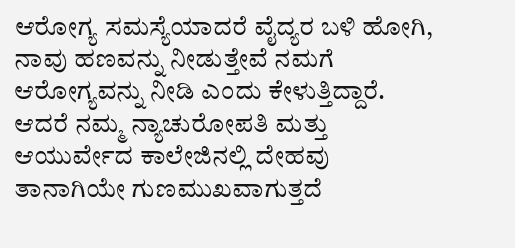ಆರೋಗ್ಯ ಸಮಸ್ಯೆಯಾದರೆ ವೈದ್ಯರ ಬಳಿ ಹೋಗಿ, ನಾವು ಹಣವನ್ನು ನೀಡುತ್ತೇವೆ ನಮಗೆ ಆರೋಗ್ಯವನ್ನು ನೀಡಿ ಎಂದು ಕೇಳುತ್ತಿದ್ದಾರೆ. ಆದರೆ ನಮ್ಮ ನ್ಯಾಚುರೋಪತಿ ಮತ್ತು ಆಯುರ್ವೇದ ಕಾಲೇಜಿನಲ್ಲಿ ದೇಹವು ತಾನಾಗಿಯೇ ಗುಣಮುಖವಾಗುತ್ತದೆ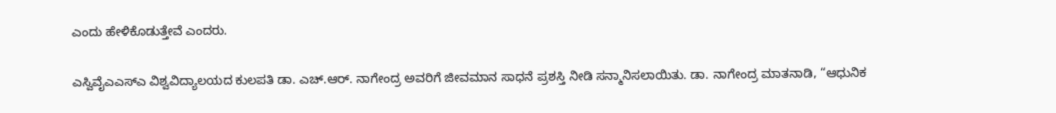ಎಂದು ಹೇಳಿಕೊಡುತ್ತೇವೆ ಎಂದರು.

ಎಸ್ವಿವೈಎಎಸ್ಎ ವಿಶ್ವವಿದ್ಯಾಲಯದ ಕುಲಪತಿ ಡಾ. ಎಚ್.ಆರ್. ನಾಗೇಂದ್ರ ಅವರಿಗೆ ಜೀವಮಾನ ಸಾಧನೆ ಪ್ರಶಸ್ತಿ ನೀಡಿ ಸನ್ಮಾನಿಸಲಾಯಿತು. ಡಾ. ನಾಗೇಂದ್ರ ಮಾತನಾಡಿ, “ಆಧುನಿಕ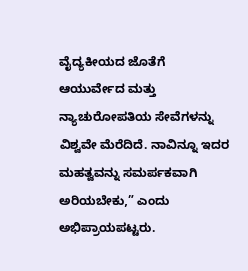ವೈದ್ಯಕೀಯದ ಜೊತೆಗೆ ಆಯುರ್ವೇದ ಮತ್ತು ನ್ಯಾಚುರೋಪತಿಯ ಸೇವೆಗಳನ್ನು ವಿಶ್ವವೇ ಮೆರೆದಿದೆ. ನಾವಿನ್ನೂ ಇದರ ಮಹತ್ವವನ್ನು ಸಮರ್ಪಕವಾಗಿ ಅರಿಯಬೇಕು,” ಎಂದು ಅಭಿಪ್ರಾಯಪಟ್ಟರು.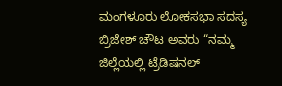ಮಂಗಳೂರು ಲೋಕಸಭಾ ಸದಸ್ಯ ಬ್ರಿಜೇಶ್ ಚೌಟ ಅವರು “ನಮ್ಮ ಜಿಲ್ಲೆಯಲ್ಲಿ ಟ್ರೆಡಿಷನಲ್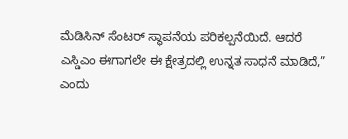ಮೆಡಿಸಿನ್ ಸೆಂಟರ್ ಸ್ಥಾಪನೆಯ ಪರಿಕಲ್ಪನೆಯಿದೆ. ಆದರೆ ಎಸ್ಡಿಎಂ ಈಗಾಗಲೇ ಈ ಕ್ಷೇತ್ರದಲ್ಲಿ ಉನ್ನತ ಸಾಧನೆ ಮಾಡಿದೆ,” ಎಂದು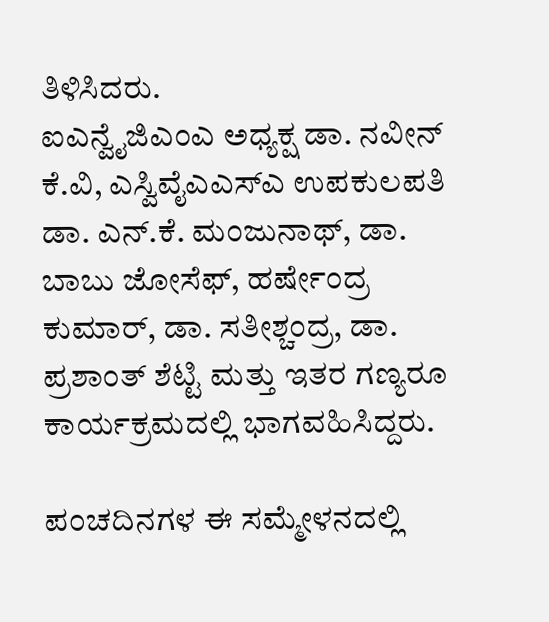ತಿಳಿಸಿದರು.
ಐಎನ್ವೈಜಿಎಂಎ ಅಧ್ಯಕ್ಷ ಡಾ. ನವೀನ್ ಕೆ.ವಿ, ಎಸ್ವಿವೈಎಎಸ್ಎ ಉಪಕುಲಪತಿ ಡಾ. ಎನ್.ಕೆ. ಮಂಜುನಾಥ್, ಡಾ. ಬಾಬು ಜೋಸೆಫ್, ಹರ್ಷೇಂದ್ರ ಕುಮಾರ್, ಡಾ. ಸತೀಶ್ಚಂದ್ರ, ಡಾ. ಪ್ರಶಾಂತ್ ಶೆಟ್ಟಿ ಮತ್ತು ಇತರ ಗಣ್ಯರೂ ಕಾರ್ಯಕ್ರಮದಲ್ಲಿ ಭಾಗವಹಿಸಿದ್ದರು.

ಪಂಚದಿನಗಳ ಈ ಸಮ್ಮೇಳನದಲ್ಲಿ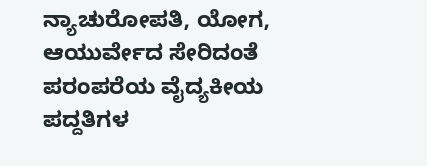ನ್ಯಾಚುರೋಪತಿ, ಯೋಗ, ಆಯುರ್ವೇದ ಸೇರಿದಂತೆ ಪರಂಪರೆಯ ವೈದ್ಯಕೀಯ ಪದ್ದತಿಗಳ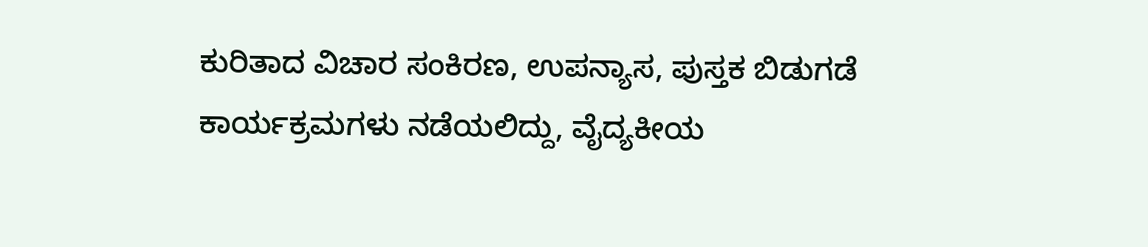ಕುರಿತಾದ ವಿಚಾರ ಸಂಕಿರಣ, ಉಪನ್ಯಾಸ, ಪುಸ್ತಕ ಬಿಡುಗಡೆ ಕಾರ್ಯಕ್ರಮಗಳು ನಡೆಯಲಿದ್ದು, ವೈದ್ಯಕೀಯ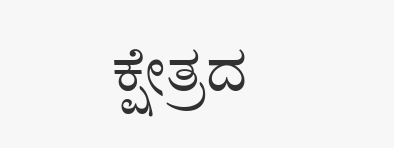ಕ್ಷೇತ್ರದ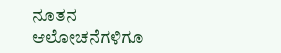ನೂತನ ಆಲೋಚನೆಗಳಿಗೂ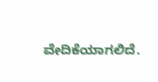ವೇದಿಕೆಯಾಗಲಿದೆ.